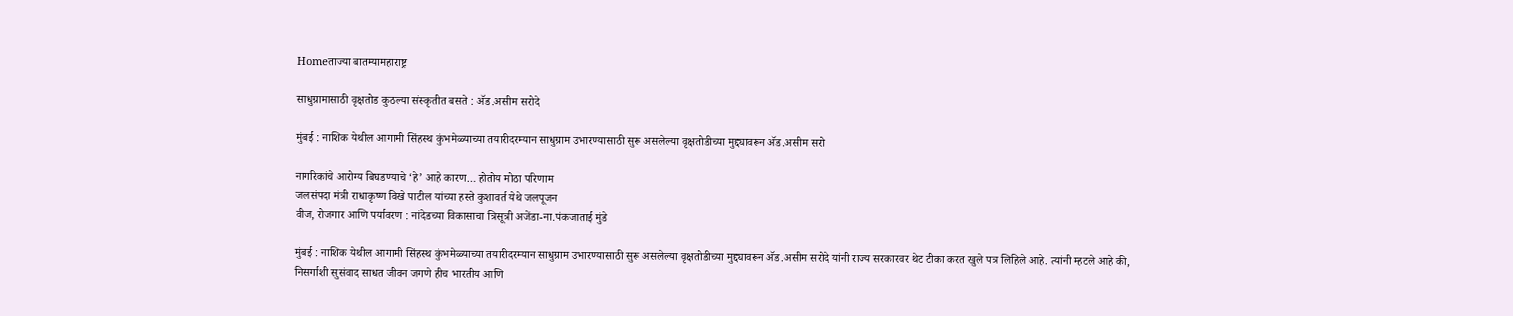Homeताज्या बातम्यामहाराष्ट्र

साधुग्रामासाठी वृक्षतोड कुठल्या संस्कृतीत बसते : अ‍ॅड.असीम सरोदे

मुंबई : नाशिक येथील आगामी सिंहस्थ कुंभमेळ्याच्या तयारीदरम्यान साधुग्राम उभारण्यासाठी सुरू असलेल्या वृक्षतोडीच्या मुद्द्यावरून अ‍ॅड.असीम सरो

नागरिकांचे आरोग्य बिघडण्याचे ‘हे’ आहे कारण… होतोय मोठा परिणाम
जलसंपदा मंत्री राधाकृष्ण विखे पाटील यांच्या हस्ते कुशावर्त येथे जलपूजन
वीज, रोजगार आणि पर्यावरण : नांदेडच्या विकासाचा त्रिसूत्री अजेंडा-ना.पंकजाताई मुंडे

मुंबई : नाशिक येथील आगामी सिंहस्थ कुंभमेळ्याच्या तयारीदरम्यान साधुग्राम उभारण्यासाठी सुरू असलेल्या वृक्षतोडीच्या मुद्द्यावरून अ‍ॅड.असीम सरोदे यांनी राज्य सरकारवर थेट टीका करत खुले पत्र लिहिले आहे. त्यांनी म्हटले आहे की, निसर्गाशी सुसंवाद साधत जीवन जगणे हीच भारतीय आणि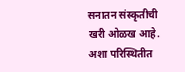सनातन संस्कृतीची खरी ओळख आहे. अशा परिस्थितीत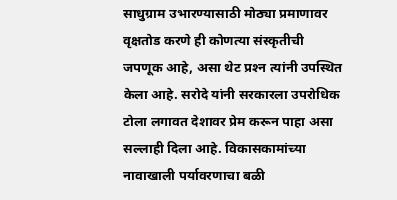साधुग्राम उभारण्यासाठी मोठ्या प्रमाणावर वृक्षतोड करणे ही कोणत्या संस्कृतीची जपणूक आहे, असा थेट प्रश्‍न त्यांनी उपस्थित केला आहे. सरोदे यांनी सरकारला उपरोधिक टोला लगावत देशावर प्रेम करून पाहा असा सल्लाही दिला आहे. विकासकामांच्या नावाखाली पर्यावरणाचा बळी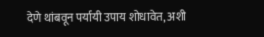देणे थांबवून पर्यायी उपाय शोधावेत, अशी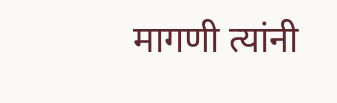मागणी त्यांनी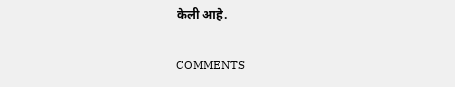केली आहे.

COMMENTS